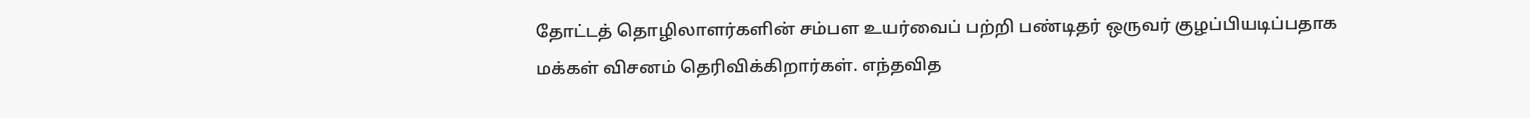தோட்டத் தொழிலாளர்களின் சம்பள உயர்வைப் பற்றி பண்டிதர் ஒருவர் குழப்பியடிப்பதாக மக்கள் விசனம் தெரிவிக்கிறார்கள். எந்தவித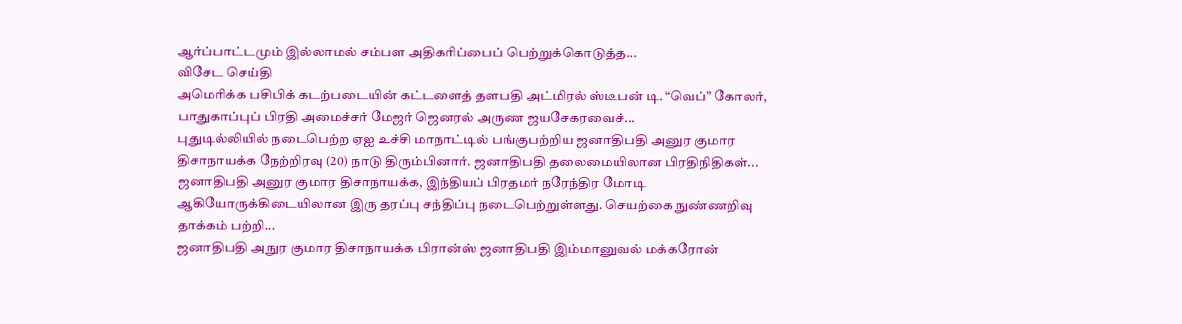ஆர்ப்பாட்டமும் இல்லாமல் சம்பள அதிகரிப்பைப் பெற்றுக்கொடுத்த...
விசேட செய்தி
அமெரிக்க பசிபிக் கடற்படையின் கட்டளைத் தளபதி அட்மிரல் ஸ்டீபன் டி. “வெப்” கோலர், பாதுகாப்புப் பிரதி அமைச்சர் மேஜர் ஜெனரல் அருண ஜயசேகரவைச்...
புதுடில்லியில் நடைபெற்ற ஏஐ உச்சி மாநாட்டில் பங்குபற்றிய ஜனாதிபதி அனுர குமார திசாநாயக்க நேற்றிரவு (20) நாடு திரும்பினார். ஜனாதிபதி தலைமையிலான பிரதிநிதிகள்...
ஜனாதிபதி அனுர குமார திசாநாயக்க, இந்தியப் பிரதமர் நரேந்திர மோடி ஆகியோருக்கிடையிலான இரு தரப்பு சந்திப்பு நடைபெற்றுள்ளது. செயற்கை நுண்ணறிவு தாக்கம் பற்றி...
ஜனாதிபதி அநுர குமார திசாநாயக்க பிரான்ஸ் ஜனாதிபதி இம்மானுவல் மக்கரோன்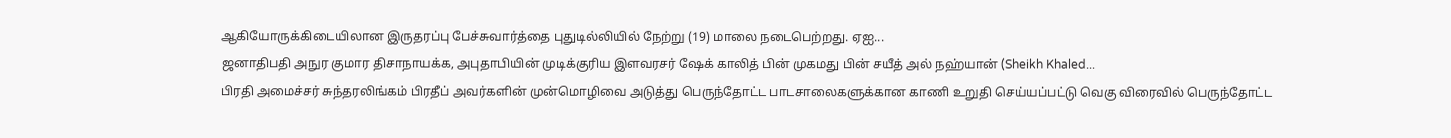ஆகியோருக்கிடையிலான இருதரப்பு பேச்சுவார்த்தை புதுடில்லியில் நேற்று (19) மாலை நடைபெற்றது. ஏஐ...
ஜனாதிபதி அநுர குமார திசாநாயக்க, அபுதாபியின் முடிக்குரிய இளவரசர் ஷேக் காலித் பின் முகமது பின் சயீத் அல் நஹ்யான் (Sheikh Khaled...
பிரதி அமைச்சர் சுந்தரலிங்கம் பிரதீப் அவர்களின் முன்மொழிவை அடுத்து பெருந்தோட்ட பாடசாலைகளுக்கான காணி உறுதி செய்யப்பட்டு வெகு விரைவில் பெருந்தோட்ட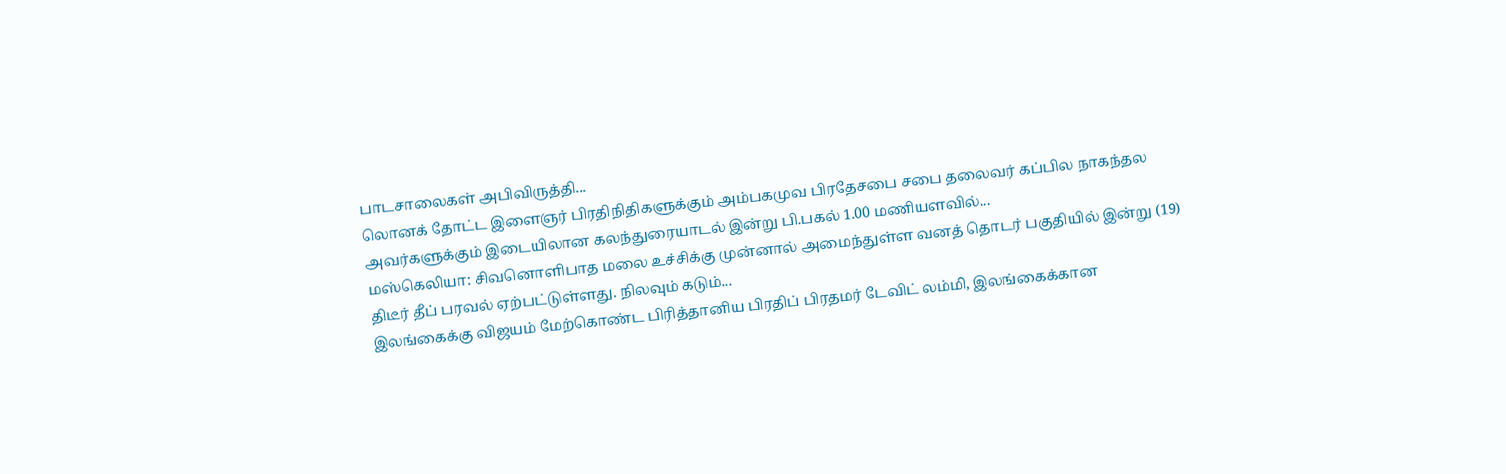பாடசாலைகள் அபிவிருத்தி...
லொனக் தோட்ட இளைஞர் பிரதிநிதிகளுக்கும் அம்பகமுவ பிரதேசபை சபை தலைவர் கப்பில நாகந்தல அவர்களுக்கும் இடையிலான கலந்துரையாடல் இன்று பி.பகல் 1.00 மணியளவில்...
மஸ்கெலியா: சிவனொளிபாத மலை உச்சிக்கு முன்னால் அமைந்துள்ள வனத் தொடர் பகுதியில் இன்று (19) திடீர் தீப் பரவல் ஏற்பட்டுள்ளது. நிலவும் கடும்...
இலங்கைக்கு விஜயம் மேற்கொண்ட பிரித்தானிய பிரதிப் பிரதமர் டேவிட் லம்மி, இலங்கைக்கான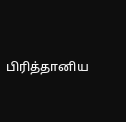பிரித்தானிய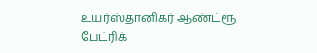உயர்ஸ்தானிகர் ஆண்ட்ரூ பேட்ரிக்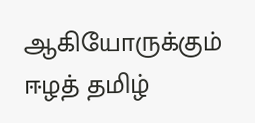ஆகியோருக்கும் ஈழத் தமிழ்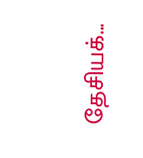தேசியக்...